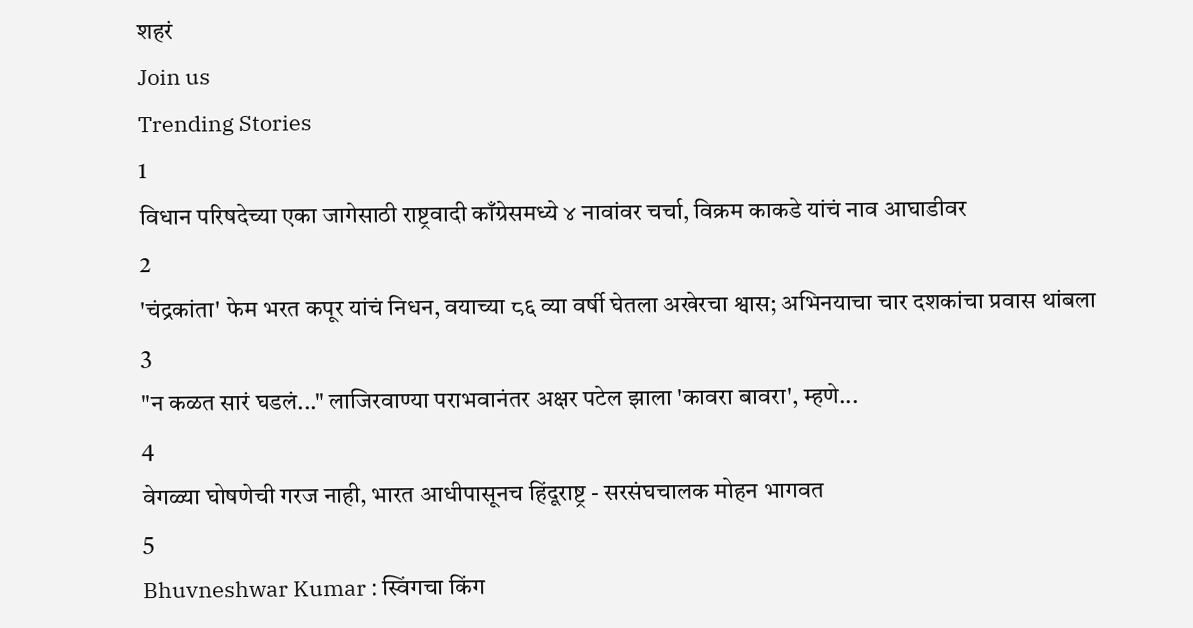शहरं
Join us
Trending Stories
1
विधान परिषदेच्या एका जागेसाठी राष्ट्रवादी काँग्रेसमध्ये ४ नावांवर चर्चा, विक्रम काकडे यांचं नाव आघाडीवर
2
'चंद्रकांता' फेम भरत कपूर यांचं निधन, वयाच्या ८६ व्या वर्षी घेतला अखेरचा श्वास; अभिनयाचा चार दशकांचा प्रवास थांबला
3
"न कळत सारं घडलं..." लाजिरवाण्या पराभवानंतर अक्षर पटेल झाला 'कावरा बावरा', म्हणे...
4
वेगळ्या घोषणेची गरज नाही, भारत आधीपासूनच हिंदूराष्ट्र - सरसंघचालक मोहन भागवत
5
Bhuvneshwar Kumar : स्विंगचा किंग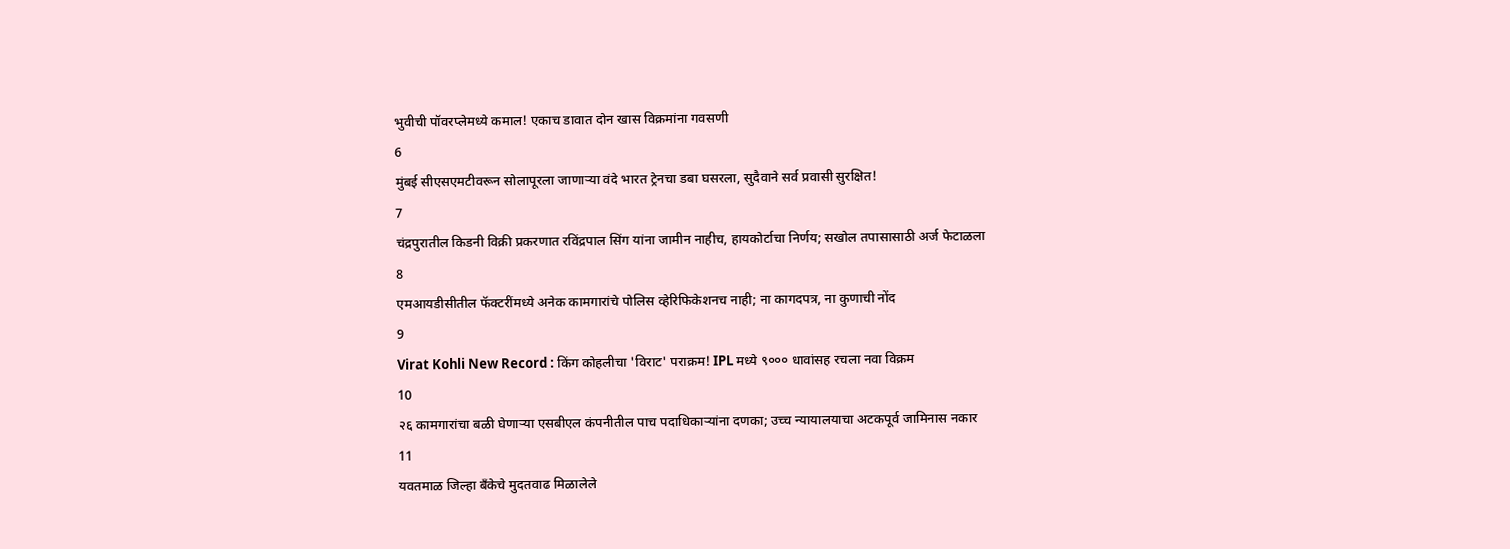भुवीची पॉवरप्लेमध्ये कमाल! एकाच डावात दोन खास विक्रमांना गवसणी
6
मुंबई सीएसएमटीवरून सोलापूरला जाणाऱ्या वंदे भारत ट्रेनचा डबा घसरला, सुदैवाने सर्व प्रवासी सुरक्षित!
7
चंद्रपुरातील किडनी विक्री प्रकरणात रविंद्रपाल सिंग यांना जामीन नाहीच, हायकोर्टाचा निर्णय; सखोल तपासासाठी अर्ज फेटाळला
8
एमआयडीसीतील फॅक्टरींमध्ये अनेक कामगारांचे पोलिस व्हेरिफिकेशनच नाही; ना कागदपत्र, ना कुणाची नोंद
9
Virat Kohli New Record : किंग कोहलीचा 'विराट' पराक्रम! IPL मध्ये ९००० धावांसह रचला नवा विक्रम
10
२६ कामगारांचा बळी घेणाऱ्या एसबीएल कंपनीतील पाच पदाधिकाऱ्यांना दणका; उच्च न्यायालयाचा अटकपूर्व जामिनास नकार
11
यवतमाळ जिल्हा बँकेचे मुदतवाढ मिळालेले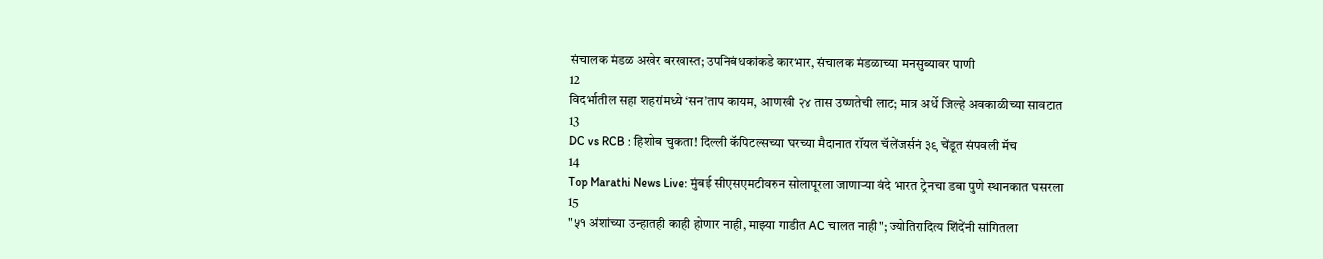संचालक मंडळ अखेर बरखास्त; उपनिबंधकांकडे कारभार, संचालक मंडळाच्या मनसुब्यावर पाणी
12
विदर्भातील सहा शहरांमध्ये ‘सन’ताप कायम, आणखी २४ तास उष्णतेची लाट; मात्र अर्धे जिल्हे अवकाळीच्या सावटात
13
DC vs RCB : हिशोब चुकता! दिल्ली कॅपिटल्सच्या घरच्या मैदानात रॉयल चॅलेंजर्सनं ३९ चेंडूत संपवली मॅच
14
Top Marathi News Live: मुंबई सीएसएमटीवरुन सोलापूरला जाणाऱ्या वंदे भारत ट्रेनचा डबा पुणे स्थानकात घसरला
15
"५१ अंशांच्या उन्हातही काही होणार नाही, माझ्या गाडीत AC चालत नाही"; ज्योतिरादित्य शिंदेंनी सांगितला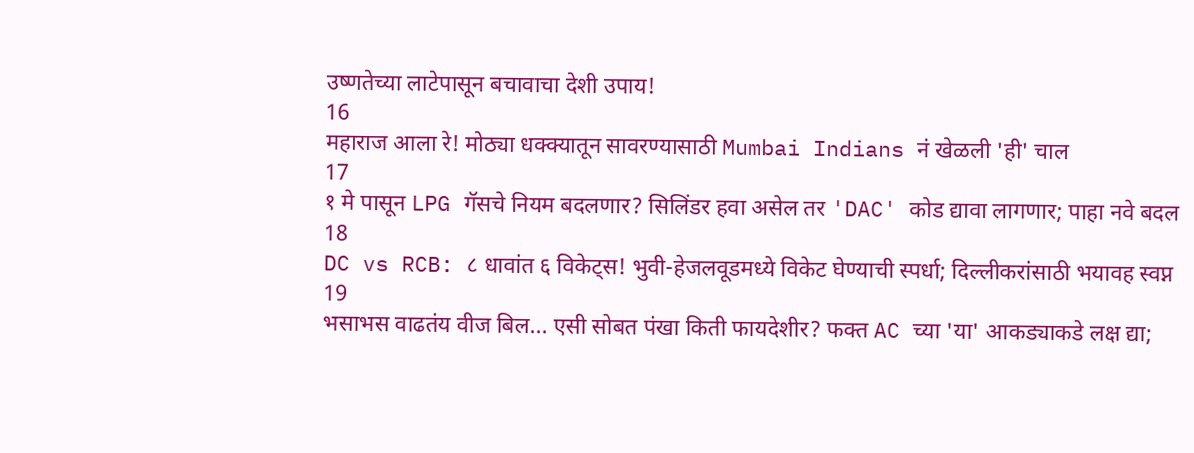उष्णतेच्या लाटेपासून बचावाचा देशी उपाय!
16
महाराज आला रे! मोठ्या धक्क्यातून सावरण्यासाठी Mumbai Indians नं खेळली 'ही' चाल
17
१ मे पासून LPG गॅसचे नियम बदलणार? सिलिंडर हवा असेल तर 'DAC' कोड द्यावा लागणार; पाहा नवे बदल
18
DC vs RCB: ८ धावांत ६ विकेट्स! भुवी-हेजलवूडमध्ये विकेट घेण्याची स्पर्धा; दिल्लीकरांसाठी भयावह स्वप्न
19
भसाभस वाढतंय वीज बिल... एसी सोबत पंखा किती फायदेशीर? फक्त AC च्या 'या' आकड्याकडे लक्ष द्या;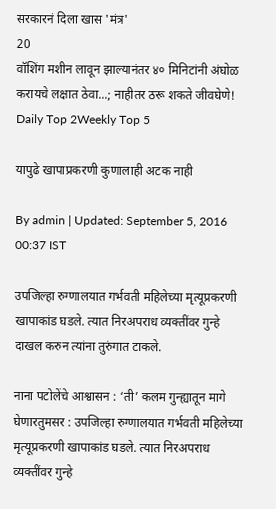सरकारनं दिला खास 'मंत्र'
20
वॉशिंग मशीन लावून झाल्यानंतर ४० मिनिटांनी अंघोळ करायचे लक्षात ठेवा...; नाहीतर ठरू शकते जीवघेणे!
Daily Top 2Weekly Top 5

यापुढे खापाप्रकरणी कुणालाही अटक नाही

By admin | Updated: September 5, 2016 00:37 IST

उपजिल्हा रुग्णालयात गर्भवती महिलेच्या मृत्यूप्रकरणी खापाकांड घडले. त्यात निरअपराध व्यक्तींवर गुन्हे दाखल करुन त्यांना तुरुंगात टाकले.

नाना पटोलेंचे आश्वासन : ‘ती’ कलम गुन्ह्यातून मागे घेणारतुमसर : उपजिल्हा रुग्णालयात गर्भवती महिलेच्या मृत्यूप्रकरणी खापाकांड घडले. त्यात निरअपराध व्यक्तींवर गुन्हे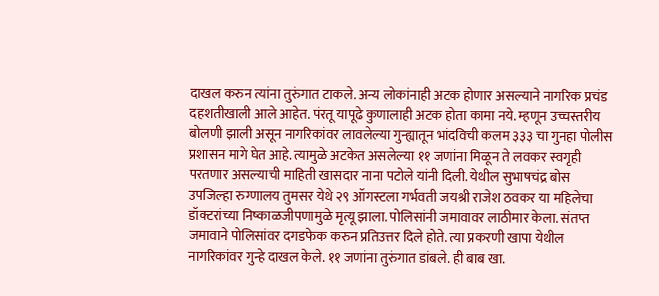दाखल करुन त्यांना तुरुंगात टाकले. अन्य लोकांनाही अटक होणार असल्याने नागरिक प्रचंड दहशतीखाली आले आहेत. पंरतू यापूढे कुणालाही अटक होता कामा नये. म्हणून उच्चस्तरीय बोलणी झाली असून नागरिकांवर लावलेल्या गुन्ह्यातून भांदविची कलम ३३३ चा गुनहा पोलीस प्रशासन मागे घेत आहे. त्यामुळे अटकेत असलेल्या ११ जणांना मिळून ते लवकर स्वगृही परतणार असल्याची माहिती खासदार नाना पटोले यांनी दिली. येथील सुभाषचंद्र बोस उपजिल्हा रुग्णालय तुमसर येथे २९ ऑगस्टला गर्भवती जयश्री राजेश ठवकर या महिलेचा डॉक्टरांच्या निष्काळजीपणामुळे मृत्यू झाला. पोलिसांनी जमावावर लाठीमार केला. संतप्त जमावाने पोलिसांवर दगडफेक करुन प्रतिउत्तर दिले होते. त्या प्रकरणी खापा येथील नागरिकांवर गुन्हे दाखल केले. ११ जणांना तुरुंगात डांबले. ही बाब खा.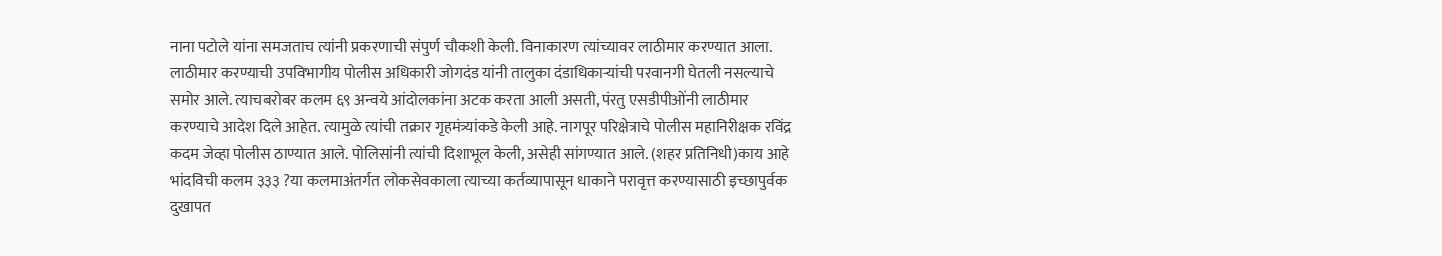नाना पटोले यांना समजताच त्यांनी प्रकरणाची संपुर्ण चौकशी केली. विनाकारण त्यांच्यावर लाठीमार करण्यात आला. लाठीमार करण्याची उपविभागीय पोलीस अधिकारी जोगदंड यांनी तालुका दंडाधिकाऱ्यांची परवानगी घेतली नसल्याचे समोर आले. त्याचबरोबर कलम ६९ अन्वये आंदोलकांना अटक करता आली असती, पंरतु एसडीपीओंनी लाठीमार करण्याचे आदेश दिले आहेत. त्यामुळे त्यांची तक्रार गृहमंत्र्यांकडे केली आहे. नागपूर परिक्षेत्राचे पोलीस महानिरीक्षक रविंद्र कदम जेव्हा पोलीस ठाण्यात आले. पोलिसांनी त्यांची दिशाभूल केली, असेही सांगण्यात आले. (शहर प्रतिनिधी)काय आहे भांदविची कलम ३३३ ?या कलमाअंतर्गत लोकसेवकाला त्याच्या कर्तव्यापासून धाकाने परावृत्त करण्यासाठी इच्छापुर्वक दुखापत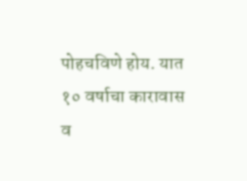पोहचविणे होय. यात १० वर्षाचा कारावास व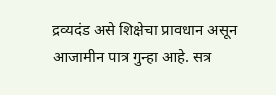द्रव्यदंड असे शिक्षेचा प्रावधान असून आजामीन पात्र गुन्हा आहे. सत्र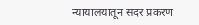न्यायालयातून सदर प्रकरण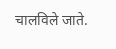चालविले जाते.